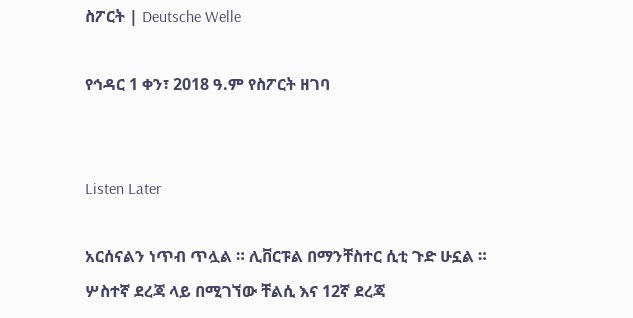ስፖርት | Deutsche Welle

የኅዳር 1 ቀን፣ 2018 ዓ.ም የስፖርት ዘገባ


Listen Later

አርሰናልን ነጥብ ጥሏል ። ሊቨርፑል በማንቸስተር ሲቲ ጉድ ሁኗል ። ሦስተኛ ደረጃ ላይ በሚገኘው ቸልሲ እና 12ኛ ደረጃ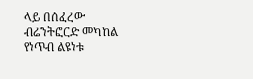ላይ በሰፈረው ብሬንትፎርድ መካከል የነጥብ ልዩነቱ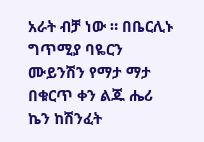አራት ብቻ ነው ። በቤርሊኑ ግጥሚያ ባዬርን ሙይንሽን የማታ ማታ በቁርጥ ቀን ልጁ ሔሪ ኬን ከሽንፈት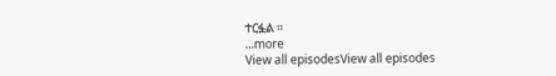ተርፏል ።
...more
View all episodesView all episodes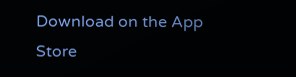Download on the App Store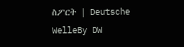ስፖርት | Deutsche WelleBy DW